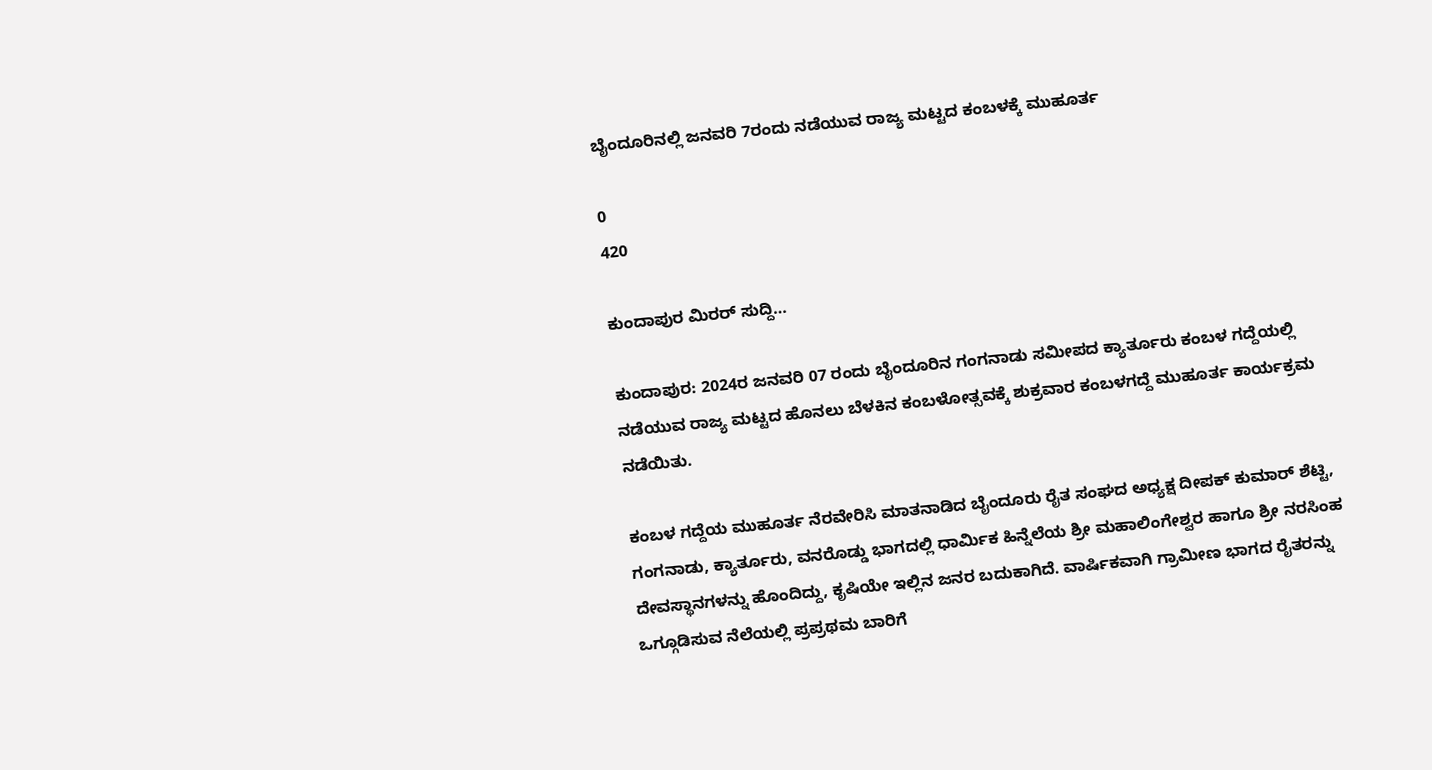ಬೈಂದೂರಿನಲ್ಲಿ ಜನವರಿ 7ರಂದು ನಡೆಯುವ ರಾಜ್ಯ ಮಟ್ಟದ ಕಂಬಳಕ್ಕೆ ಮುಹೂರ್ತ

0
420

ಕುಂದಾಪುರ ಮಿರರ್ ಸುದ್ದಿ…

ಕುಂದಾಪುರ: 2024ರ ಜನವರಿ 07 ರಂದು ಬೈಂದೂರಿನ ಗಂಗನಾಡು ಸಮೀಪದ ಕ್ಯಾರ್ತೂರು ಕಂಬಳ ಗದ್ದೆಯಲ್ಲಿ ನಡೆಯುವ ರಾಜ್ಯ ಮಟ್ಟದ ಹೊನಲು ಬೆಳಕಿನ ಕಂಬಳೋತ್ಸವಕ್ಕೆ ಶುಕ್ರವಾರ ಕಂಬಳಗದ್ದೆ ಮುಹೂರ್ತ ಕಾರ್ಯಕ್ರಮ ನಡೆಯಿತು.

ಕಂಬಳ ಗದ್ದೆಯ ಮುಹೂರ್ತ ನೆರವೇರಿಸಿ ಮಾತನಾಡಿದ ಬೈಂದೂರು ರೈತ ಸಂಘದ ಅಧ್ಯಕ್ಷ ದೀಪಕ್ ಕುಮಾರ್ ಶೆಟ್ಟಿ, ಗಂಗನಾಡು, ಕ್ಯಾರ್ತೂರು, ವನರೊಡ್ಡು ಭಾಗದಲ್ಲಿ ಧಾರ್ಮಿಕ ಹಿನ್ನೆಲೆಯ ಶ್ರೀ ಮಹಾಲಿಂಗೇಶ್ವರ ಹಾಗೂ ಶ್ರೀ ನರಸಿಂಹ ದೇವಸ್ಥಾನಗಳನ್ನು ಹೊಂದಿದ್ದು, ಕೃಷಿಯೇ ಇಲ್ಲಿನ ಜನರ ಬದುಕಾಗಿದೆ. ವಾರ್ಷಿಕವಾಗಿ ಗ್ರಾಮೀಣ ಭಾಗದ ರೈತರನ್ನು ಒಗ್ಗೂಡಿಸುವ ನೆಲೆಯಲ್ಲಿ ಪ್ರಪ್ರಥಮ ಬಾರಿಗೆ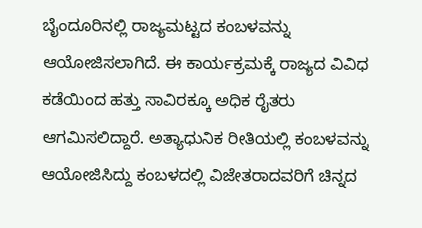ಬೈಂದೂರಿನಲ್ಲಿ ರಾಜ್ಯಮಟ್ಟದ ಕಂಬಳವನ್ನು ಆಯೋಜಿಸಲಾಗಿದೆ. ಈ ಕಾರ್ಯಕ್ರಮಕ್ಕೆ ರಾಜ್ಯದ ವಿವಿಧ ಕಡೆಯಿಂದ ಹತ್ತು ಸಾವಿರಕ್ಕೂ ಅಧಿಕ ರೈತರು ಆಗಮಿಸಲಿದ್ದಾರೆ. ಅತ್ಯಾಧುನಿಕ ರೀತಿಯಲ್ಲಿ ಕಂಬಳವನ್ನು ಆಯೋಜಿಸಿದ್ದು ಕಂಬಳದಲ್ಲಿ ವಿಜೇತರಾದವರಿಗೆ ಚಿನ್ನದ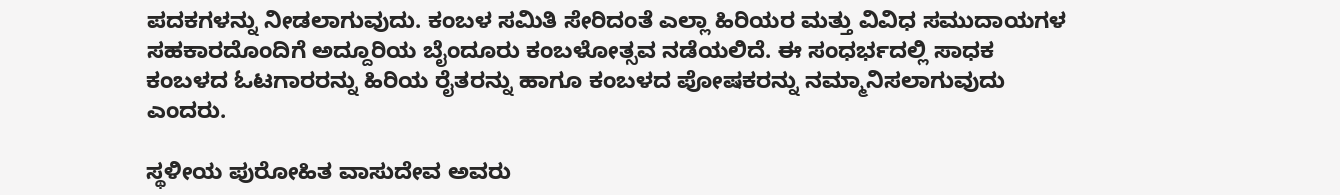ಪದಕಗಳನ್ನು ನೀಡಲಾಗುವುದು. ಕಂಬಳ ಸಮಿತಿ ಸೇರಿದಂತೆ ಎಲ್ಲಾ ಹಿರಿಯರ ಮತ್ತು ವಿವಿಧ ಸಮುದಾಯಗಳ ಸಹಕಾರದೊಂದಿಗೆ ಅದ್ದೂರಿಯ ಬೈಂದೂರು ಕಂಬಳೋತ್ಸವ ನಡೆಯಲಿದೆ. ಈ ಸಂಧರ್ಭದಲ್ಲಿ ಸಾಧಕ ಕಂಬಳದ ಓಟಗಾರರನ್ನು ಹಿರಿಯ ರೈತರನ್ನು ಹಾಗೂ ಕಂಬಳದ ಪೋಷಕರನ್ನು ನಮ್ಮಾನಿಸಲಾಗುವುದು ಎಂದರು.

ಸ್ಥಳೀಯ ಪುರೋಹಿತ ವಾಸುದೇವ ಅವರು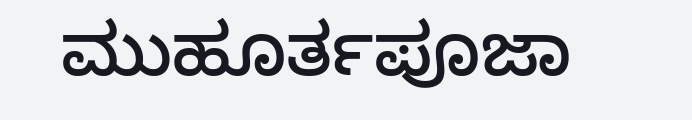ಮುಹೂರ್ತಪೂಜಾ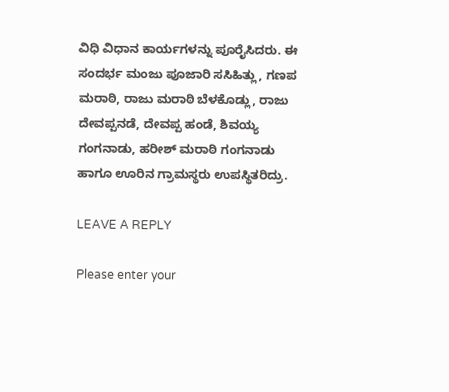ವಿಧಿ ವಿಧಾನ ಕಾರ್ಯಗಳನ್ನು ಪೂರೈಸಿದರು. ಈ ಸಂದರ್ಭ ಮಂಜು ಪೂಜಾರಿ ಸಸಿಹಿತ್ಲು, ಗಣಪ ಮರಾಠಿ, ರಾಜು ಮರಾಠಿ ಬೆಳಕೊಡ್ಲು, ರಾಜು ದೇವಪ್ಪನಡೆ, ದೇವಪ್ಪ ಹಂಡೆ, ಶಿವಯ್ಯ ಗಂಗನಾಡು, ಹರೀಶ್ ಮರಾಠಿ ಗಂಗನಾಡು ಹಾಗೂ ಊರಿನ ಗ್ರಾಮಸ್ಥರು ಉಪಸ್ಥಿತರಿದ್ರು.

LEAVE A REPLY

Please enter your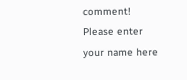comment!
Please enter your name here